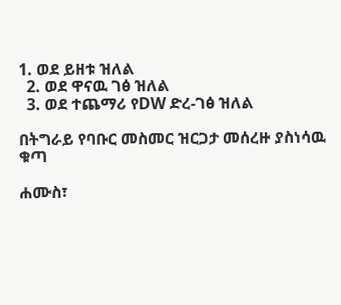1. ወደ ይዘቱ ዝለል
  2. ወደ ዋናዉ ገፅ ዝለል
  3. ወደ ተጨማሪ የDW ድረ-ገፅ ዝለል

በትግራይ የባቡር መስመር ዝርጋታ መሰረዙ ያስነሳዉ ቁጣ

ሐሙስ፣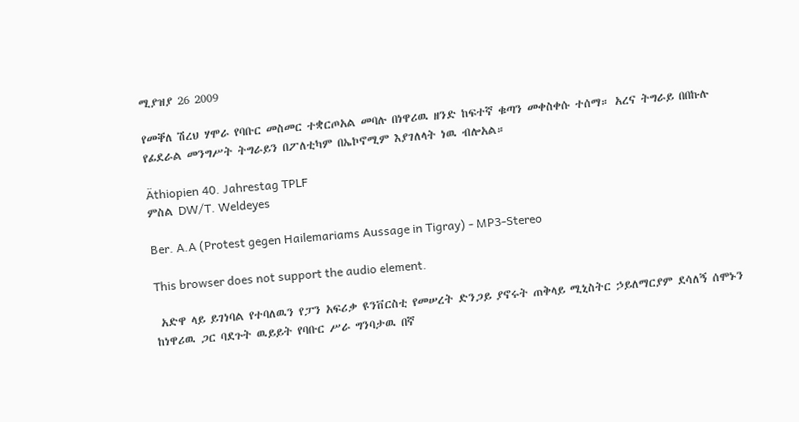ሚያዝያ 26 2009

የመቐለ ሽረህ ሃሞራ የባቡር መስመር ተቋርጦአል መባሉ በነዋሪዉ ዘንድ ከፍተኛ ቁጣን መቀስቀሱ ተሰማ። አረና ትግራይ በበኩሉ የፊደራል መንግሥት ትግራይን በፖለቲካም በኤኮኖሚም እያገለላት ነዉ ብሎአል።

Äthiopien 40. Jahrestag TPLF
ምስል DW/T. Weldeyes

Ber. A.A (Protest gegen Hailemariams Aussage in Tigray) - MP3-Stereo

This browser does not support the audio element.

 አድዋ ላይ ይገነባል የተባለዉን የፓን አፍሪቃ ዩንቨርስቲ የመሠረት ድንጋይ ያኖሩት ጠቅላይ ሚኒስትር ኃይለማርያም ደሳለኝ ሰሞኑን ከነዋሪዉ ጋር ባደጉት ዉይይት የባቡር ሥራ ግንባታዉ በኛ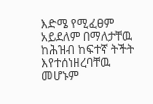እድሜ የሚፈፀም አይደለም በማለታቸዉ ከሕዝብ ከፍተኛ ትችት እየተሰነዘረባቸዉ መሆኑም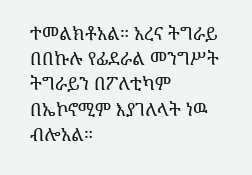ተመልክቶአል። አረና ትግራይ በበኩሉ የፊደራል መንግሥት ትግራይን በፖለቲካም በኤኮኖሚም እያገለላት ነዉ ብሎአል።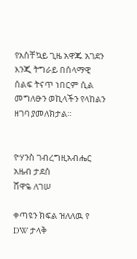የአስቸኳይ ጊዜ አዋጁ አገደን እንጂ ትግራይ በሰላማዊ ሰልፍ ትናጥ ነበርም ሲል መግለፁን ወኪላችን የላከልን ዘገባ ያመለክታል።


ዮሃንስ ገብረግዚአብሔር
አዜብ ታደሰ
ሸዋዬ ለገሠ

ቀጣዩን ክፍል ዝለለዉ የ DW ታላቅ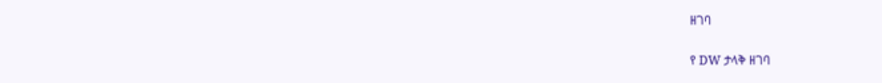ዘገባ

የ DW ታላቅ ዘገባ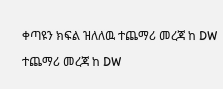ቀጣዩን ክፍል ዝለለዉ ተጨማሪ መረጃ ከ DW

ተጨማሪ መረጃ ከ DW